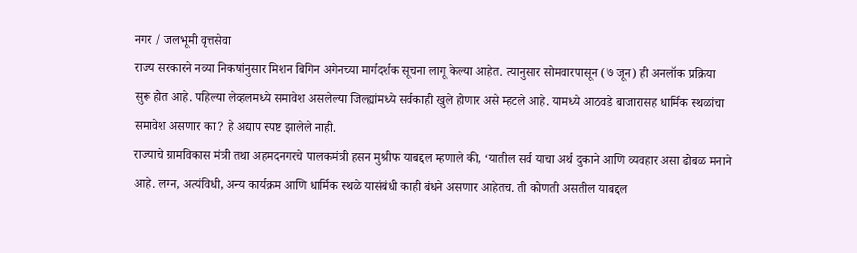नगर / जलभूमी वृत्तसेवा
राज्य सरकारने नव्या निकषांनुसार मिशन बिगिन अगेनच्या मार्गदर्शक सूचना लागू केल्या आहेत. त्यानुसार सोमवारपासून (७ जून) ही अनलॉक प्रक्रिया सुरू होत आहे. पहिल्या लेव्हलमध्ये समावेश असलेल्या जिल्ह्यांमध्ये सर्वकाही खुले होणार असे म्हटले आहे. यामध्ये आठवडे बाजारासह धार्मिक स्थळांचा समावेश असणार का? हे अद्याप स्पष्ट झालेले नाही.
राज्याचे ग्रामविकास मंत्री तथा अहमदनगरचे पालकमंत्री हसन मुश्रीफ याबद्दल म्हणाले की, ‘यातील सर्व याचा अर्थ दुकाने आणि व्यवहार असा ढोबळ मनाने आहे. लग्न, अत्यंविधी, अन्य कार्यक्रम आणि धार्मिक स्थळे यासंबंधी काही बंधने असणार आहेतच. ती कोणती असतील याबद्दल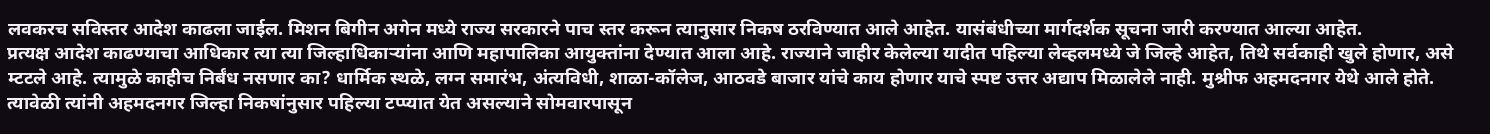लवकरच सविस्तर आदेश काढला जाईल. मिशन बिगीन अगेन मध्ये राज्य सरकारने पाच स्तर करून त्यानुसार निकष ठरविण्यात आले आहेत. यासंबंधीच्या मार्गदर्शक सूचना जारी करण्यात आल्या आहेत.
प्रत्यक्ष आदेश काढण्याचा आधिकार त्या त्या जिल्हाधिकाऱ्यांना आणि महापालिका आयुक्तांना देण्यात आला आहे. राज्याने जाहीर केलेल्या यादीत पहिल्या लेव्हलमध्ये जे जिल्हे आहेत, तिथे सर्वकाही खुले होणार, असे म्टटले आहे. त्यामुळे काहीच निर्बंध नसणार का? धार्मिक स्थळे, लग्न समारंभ, अंत्यविधी, शाळा-कॉलेज, आठवडे बाजार यांचे काय होणार याचे स्पष्ट उत्तर अद्याप मिळालेले नाही. मुश्रीफ अहमदनगर येथे आले होते. त्यावेळी त्यांनी अहमदनगर जिल्हा निकषांनुसार पहिल्या टप्प्यात येत असल्याने सोमवारपासून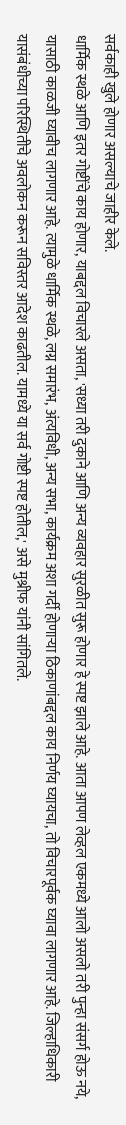सर्वकाही खुले होणार असल्याचे जाहीर केले.
धार्मिक स्थळे आणि इतर गोष्टींचे काय होणार, याबद्दल विचारले असता, 'सध्या तरी दुकाने आणि अन्य व्यवहार सुरळीत सुरू होणार हे स्पष्ट झाले आहे. आता आपण लेव्हल एकमध्ये आलो असलो तरी पुन्हा संसर्ग होऊ नये, यासाठी काळजी घ्यावीच लागणार आहे. त्यामुळे धार्मिक स्थळे, लग्न समारंभ, अंत्यविधी, अन्य सभा, कार्यक्रम अशा गर्दी होणाऱ्या ठिकाणांबद्दल काय निर्णय घ्यायचा, तो विचारपूर्वक घ्यावा लागणार आहे. जिल्हाधिकारी यासंबंधीच्या परिस्थितीचे अवलोकन करून सविस्तर आदेश काढतील. यामध्ये या सर्व गोष्टी स्पष्ट होतील,' असे मुश्रीफ यांनी सांगितले.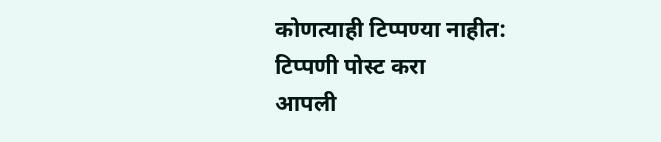कोणत्याही टिप्पण्या नाहीत:
टिप्पणी पोस्ट करा
आपली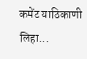कमेंट याठिकाणी लिहा...